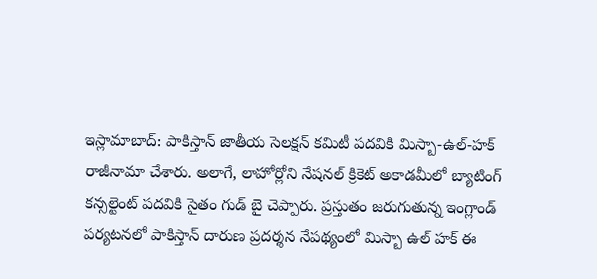ఇస్లామాబాద్: పాకిస్తాన్ జాతీయ సెలక్షన్ కమిటీ పదవికి మిస్బా-ఉల్-హక్ రాజీనామా చేశారు. అలాగే, లాహోర్లోని నేషనల్ క్రికెట్ అకాడమీలో బ్యాటింగ్ కన్సల్టెంట్ పదవికి సైతం గుడ్ బై చెప్పారు. ప్రస్తుతం జరుగుతున్న ఇంగ్లాండ్ పర్యటనలో పాకిస్తాన్ దారుణ ప్రదర్శన నేపథ్యంలో మిస్బా ఉల్ హక్ ఈ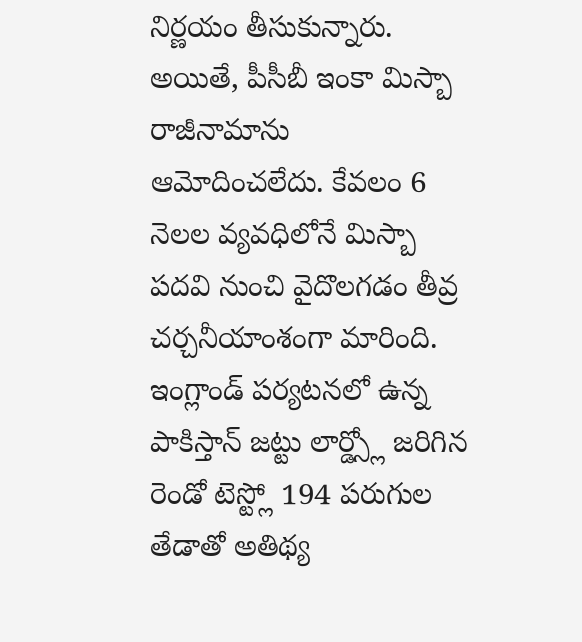నిర్ణయం తీసుకున్నారు. అయితే, పీసీబీ ఇంకా మిస్బా రాజీనామాను ఆమోదించలేదు. కేవలం 6 నెలల వ్యవధిలోనే మిస్బా పదవి నుంచి వైదొలగడం తీవ్ర చర్చనీయాంశంగా మారింది.
ఇంగ్లాండ్ పర్యటనలో ఉన్న పాకిస్తాన్ జట్టు లార్డ్స్లో జరిగిన రెండో టెస్ట్లో 194 పరుగుల తేడాతో అతిథ్య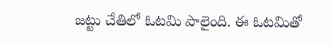జట్టు చేతిలో ఓటమి పాలైంది. ఈ ఓటమితో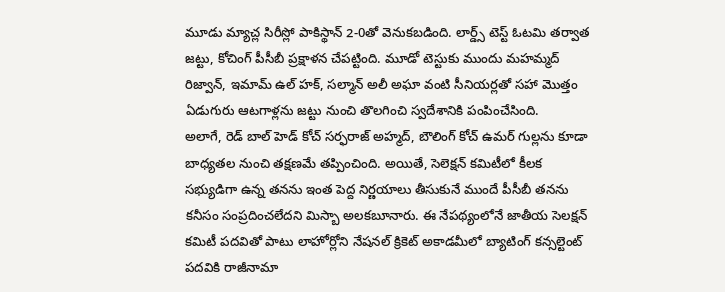మూడు మ్యాచ్ల సిరీస్లో పాకిస్థాన్ 2-0తో వెనుకబడింది. లార్డ్స్ టెస్ట్ ఓటమి తర్వాత జట్టు, కోచింగ్ పీసీబీ ప్రక్షాళన చేపట్టింది. మూడో టెస్టుకు ముందు మహమ్మద్ రిజ్వాన్, ఇమామ్ ఉల్ హక్, సల్మాన్ అలీ అఘా వంటి సీనియర్లతో సహా మొత్తం ఏడుగురు ఆటగాళ్లను జట్టు నుంచి తొలగించి స్వదేశానికి పంపించేసింది.
అలాగే, రెడ్ బాల్ హెడ్ కోచ్ సర్ఫరాజ్ అహ్మద్, బౌలింగ్ కోచ్ ఉమర్ గుల్లను కూడా బాధ్యతల నుంచి తక్షణమే తప్పించింది. అయితే, సెలెక్షన్ కమిటీలో కీలక సభ్యుడిగా ఉన్న తనను ఇంత పెద్ద నిర్ణయాలు తీసుకునే ముందే పీసీబీ తనను కనీసం సంప్రదించలేదని మిస్బా అలకబూనారు. ఈ నేపథ్యంలోనే జాతీయ సెలక్షన్ కమిటీ పదవితో పాటు లాహోర్లోని నేషనల్ క్రికెట్ అకాడమీలో బ్యాటింగ్ కన్సల్టెంట్ పదవికి రాజీనామా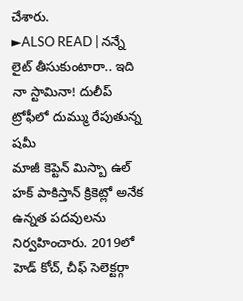చేశారు.
►ALSO READ | నన్నే లైట్ తీసుకుంటారా.. ఇది నా స్టామినా! దులీప్ ట్రోఫీలో దుమ్ము రేపుతున్న షమీ
మాజీ కెప్టెన్ మిస్బా ఉల్ హక్ పాకిస్తాన్ క్రికెట్లో అనేక ఉన్నత పదవులను నిర్వహించారు. 2019లో హెడ్ కోచ్, చీఫ్ సెలెక్టర్గా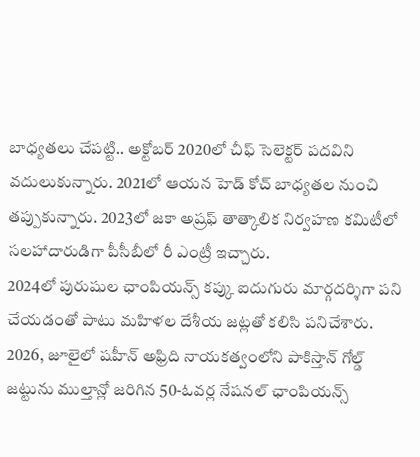బాధ్యతలు చేపట్టి.. అక్టోబర్ 2020లో చీఫ్ సెలెక్టర్ పదవిని వదులుకున్నారు. 2021లో ఆయన హెడ్ కోచ్ బాధ్యతల నుంచి తప్పుకున్నారు. 2023లో జకా అష్రఫ్ తాత్కాలిక నిర్వహణ కమిటీలో సలహాదారుడిగా పీసీబీలో రీ ఎంట్రీ ఇచ్చారు.
2024లో పురుషుల ఛాంపియన్స్ కప్కు ఐదుగురు మార్గదర్శిగా పని చేయడంతో పాటు మహిళల దేశీయ జట్లతో కలిసి పనిచేశారు. 2026, జూలైలో షహీన్ అఫ్రిది నాయకత్వంలోని పాకిస్తాన్ గోల్డ్ జట్టును ముల్తాన్లో జరిగిన 50-ఓవర్ల నేషనల్ ఛాంపియన్స్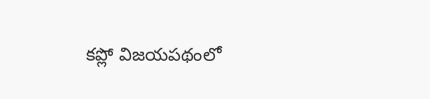కప్లో విజయపథంలో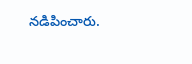నడిపించారు.